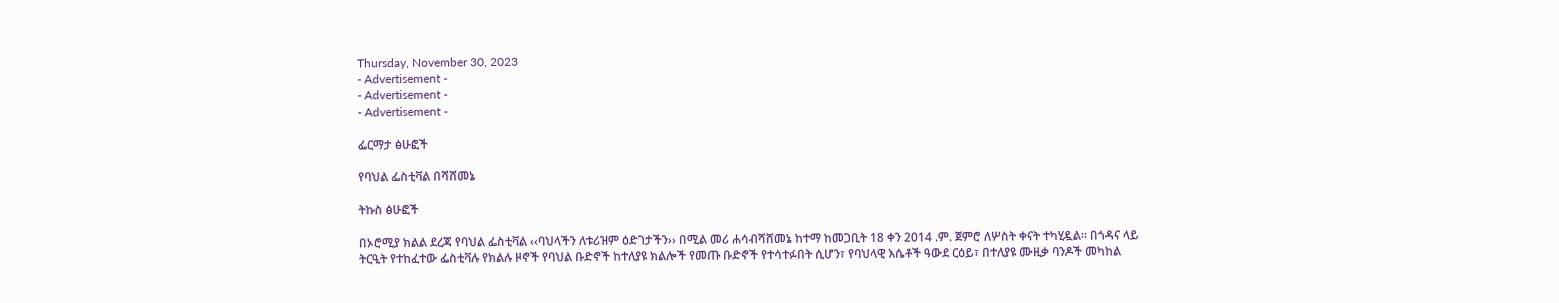Thursday, November 30, 2023
- Advertisement -
- Advertisement -
- Advertisement -

ፌርማታ ፅሁፎች

የባህል ፌስቲቫል በሻሸመኔ

ትኩስ ፅሁፎች

በኦሮሚያ ክልል ደረጃ የባህል ፌስቲቫል ‹‹ባህላችን ለቱሪዝም ዕድገታችን›› በሚል መሪ ሐሳብሻሸመኔ ከተማ ከመጋቢት 18 ቀን 2014 .ም. ጀምሮ ለሦስት ቀናት ተካሂዷል፡፡ በጎዳና ላይ ትርዒት የተከፈተው ፌስቲቫሉ የክልሉ ዞኖች የባህል ቡድኖች ከተለያዩ ክልሎች የመጡ ቡድኖች የተሳተፉበት ሲሆን፣ የባህላዊ እሴቶች ዓውደ ርዕይ፣ በተለያዩ ሙዚቃ ባንዶች መካከል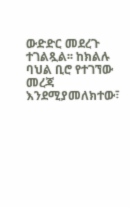ውድድር መደረጉ ተገልጿል፡፡ ከክልሉ ባህል ቢሮ የተገኘው መረጃ እንደሚያመለክተው፣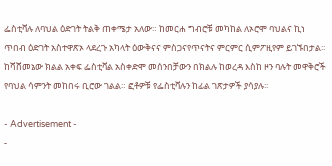ፌስቲቫሉ ለባህል ዕድገት ትልቅ ጠቀሜታ አለው። ከመርሐ ግብሮቹ መካከል ለኦሮሞ ባህልና ኪነ ጥበብ ዕድገት አስተዋጽኦ ላደረጉ አካላት ዕውቅናና ምስጋናየጥናትና ምርምር ሲምፖዚየም ይገኙበታል፡፡ ከሻሸመኔው ክልል አቀፍ ፌስቲቫል አስቀድሞ መሰንበቻውን በክልሉ ከወረዳ እስከ ዞን ባሉት መዋቅሮች የባህል ሳምንት መከበሩ ቢሮው ገልል። ፎቶዎቹ የፌስቲቫሉን ከፊል ገጽታዎች ያሳያሉ፡፡

- Advertisement -
-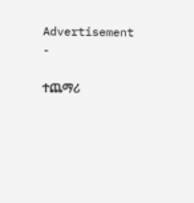Advertisement -

ተጨማሪ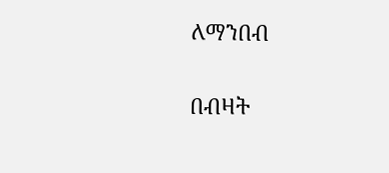ለማንበብ

በብዛት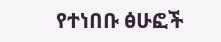የተነበቡ ፅሁፎች